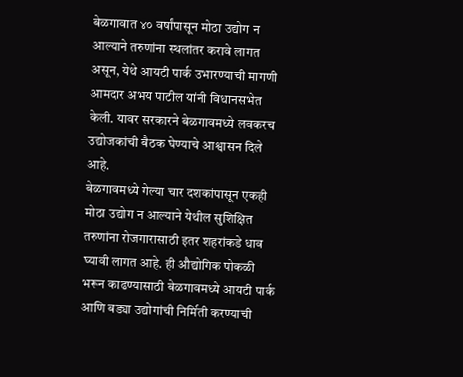बेळगावात ४० वर्षांपासून मोठा उद्योग न आल्याने तरुणांना स्थलांतर करावे लागत असून, येथे आयटी पार्क उभारण्याची मागणी आमदार अभय पाटील यांनी विधानसभेत केली. यावर सरकारने बेळगावमध्ये लवकरच उद्योजकांची बैठक घेण्याचे आश्वासन दिले आहे.
बेळगावमध्ये गेल्या चार दशकांपासून एकही मोठा उद्योग न आल्याने येथील सुशिक्षित तरुणांना रोजगारासाठी इतर शहरांकडे धाव घ्यावी लागत आहे. ही औद्योगिक पोकळी भरून काढण्यासाठी बेळगावमध्ये आयटी पार्क आणि बड्या उद्योगांची निर्मिती करण्याची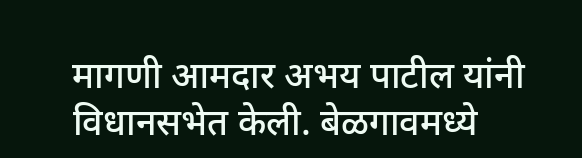मागणी आमदार अभय पाटील यांनी विधानसभेत केली. बेळगावमध्ये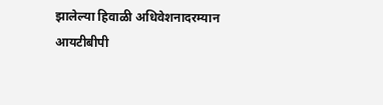झालेल्या हिवाळी अधिवेशनादरम्यान आयटीबीपी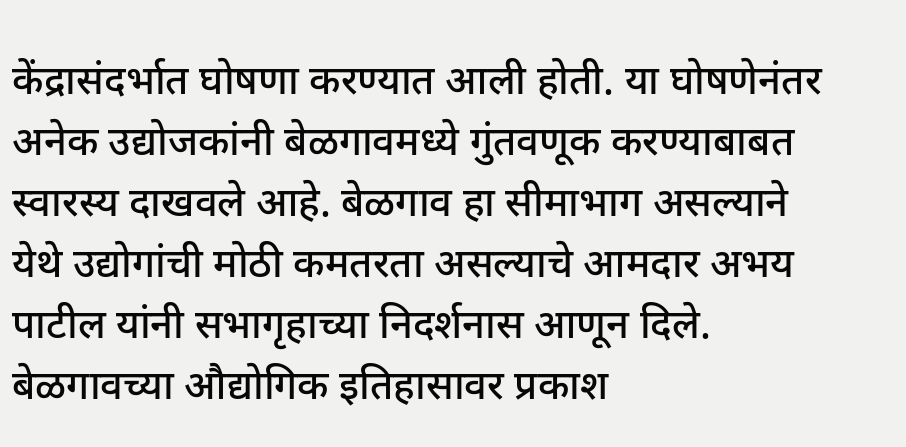केंद्रासंदर्भात घोषणा करण्यात आली होती. या घोषणेनंतर अनेक उद्योजकांनी बेळगावमध्ये गुंतवणूक करण्याबाबत स्वारस्य दाखवले आहे. बेळगाव हा सीमाभाग असल्याने येथे उद्योगांची मोठी कमतरता असल्याचे आमदार अभय पाटील यांनी सभागृहाच्या निदर्शनास आणून दिले.
बेळगावच्या औद्योगिक इतिहासावर प्रकाश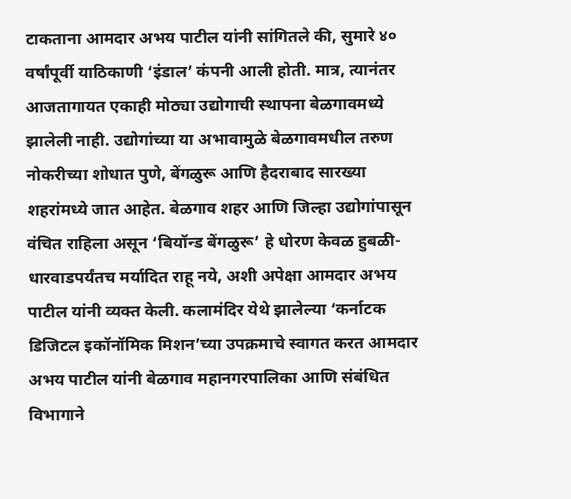टाकताना आमदार अभय पाटील यांनी सांगितले की, सुमारे ४० वर्षांपूर्वी याठिकाणी ‘इंडाल’ कंपनी आली होती. मात्र, त्यानंतर आजतागायत एकाही मोठ्या उद्योगाची स्थापना बेळगावमध्ये झालेली नाही. उद्योगांच्या या अभावामुळे बेळगावमधील तरुण नोकरीच्या शोधात पुणे, बेंगळुरू आणि हैदराबाद सारख्या शहरांमध्ये जात आहेत. बेळगाव शहर आणि जिल्हा उद्योगांपासून वंचित राहिला असून ‘बियॉन्ड बेंगळुरू’ हे धोरण केवळ हुबळी-धारवाडपर्यंतच मर्यादित राहू नये, अशी अपेक्षा आमदार अभय पाटील यांनी व्यक्त केली. कलामंदिर येथे झालेल्या ‘कर्नाटक डिजिटल इकॉनॉमिक मिशन’च्या उपक्रमाचे स्वागत करत आमदार अभय पाटील यांनी बेळगाव महानगरपालिका आणि संबंधित विभागाने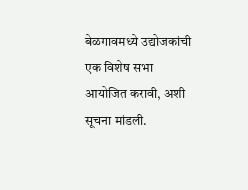बेळगावमध्ये उद्योजकांची एक विशेष सभा आयोजित करावी, अशी सूचना मांडली.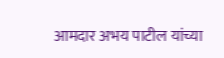आमदार अभय पाटील यांच्या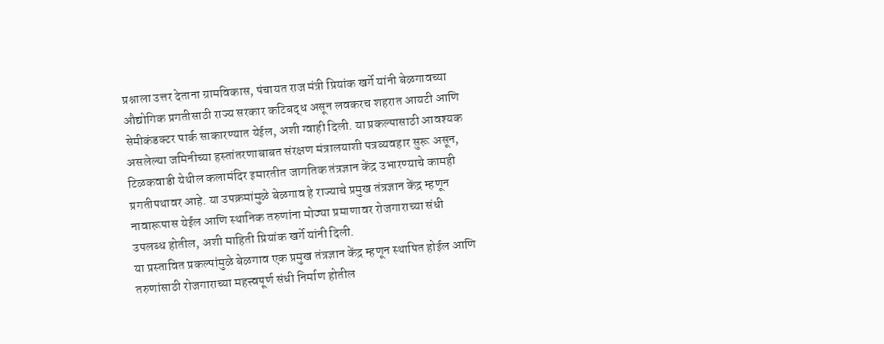प्रश्नाला उत्तर देताना ग्रामविकास, पंचायत राज मंत्री प्रियांक खर्गे यांनी बेळगावच्या औद्योगिक प्रगतीसाठी राज्य सरकार कटिबद्ध असून लवकरच शहरात आयटी आणि सेमीकंडक्टर पार्क साकारण्यात येईल, अशी ग्वाही दिली. या प्रकल्पासाठी आवश्यक असलेल्या जमिनीच्या हस्तांतरणाबाबत संरक्षण मंत्रालयाशी पत्रव्यवहार सुरू असून, टिळकवाडी येथील कलामंदिर इमारतीत जागतिक तंत्रज्ञान केंद्र उभारण्याचे कामही प्रगतीपथावर आहे. या उपक्रमांमुळे बेळगाव हे राज्याचे प्रमुख तंत्रज्ञान केंद्र म्हणून नावारूपास येईल आणि स्थानिक तरुणांना मोठ्या प्रमाणावर रोजगाराच्या संधी उपलब्ध होतील, अशी माहिती प्रियांक खर्गे यांनी दिली.
या प्रस्तावित प्रकल्पांमुळे बेळगाव एक प्रमुख तंत्रज्ञान केंद्र म्हणून स्थापित होईल आणि तरुणांसाठी रोजगाराच्या महत्त्वपूर्ण संधी निर्माण होतील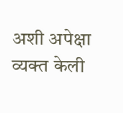अशी अपेक्षा व्यक्त केली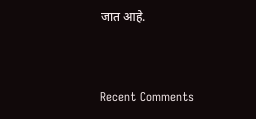जात आहे.


Recent Comments